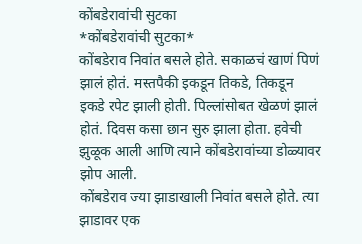कोंबडेरावांची सुटका
*कोंबडेरावांची सुटका*
कोंबडेराव निवांत बसले होते. सकाळचं खाणं पिणं झालं होतं. मस्तपैकी इकडून तिकडे, तिकडून इकडे रपेट झाली होती. पिल्लांसोबत खेळणं झालं होतं. दिवस कसा छान सुरु झाला होता. हवेची झुळूक आली आणि त्याने कोंबडेरावांच्या डोळ्यावर झोप आली.
कोंबडेराव ज्या झाडाखाली निवांत बसले होते. त्या झाडावर एक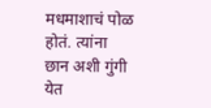मधमाशाचं पोळ होतं. त्यांना छान अशी गुंगी येत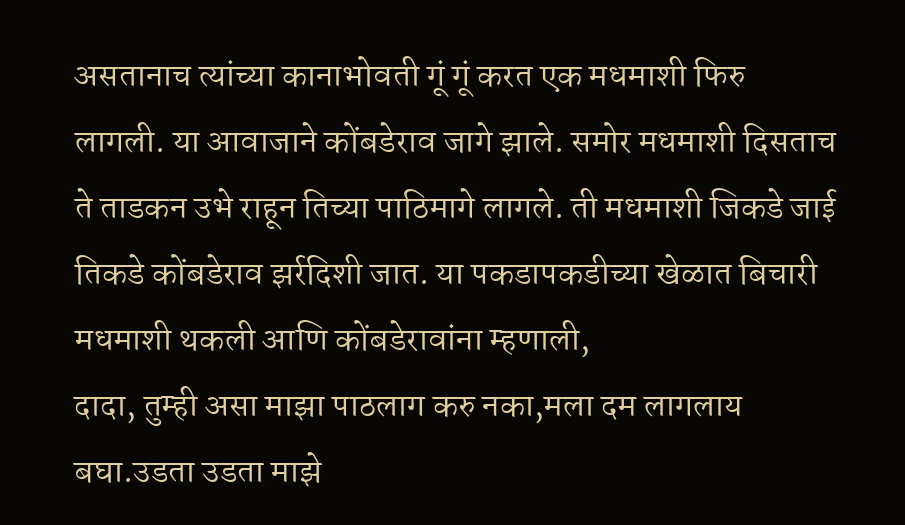असतानाच त्यांच्या कानाभोवती गूं गूं करत एक मधमाशी फिरु लागली. या आवाजाने कोंबडेराव जागे झाले. समोर मधमाशी दिसताच ते ताडकन उभे राहून तिच्या पाठिमागे लागले. ती मधमाशी जिकडे जाई तिकडे कोंबडेराव झर्रदिशी जात. या पकडापकडीच्या खेळात बिचारी मधमाशी थकली आणि कोंबडेरावांना म्हणाली,
दादा, तुम्ही असा माझा पाठलाग करु नका,मला दम लागलाय बघा.उडता उडता माझे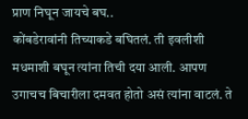प्राण निघून जायचे बघ..
कोंबडेरावांनी तिच्याकडे बघितलं. ती इवलीशी मधमाशी बघून त्यांना तिची दया आली. आपण उगाचच बिचारीला दमवत होतो असं त्यांना वाटलं. ते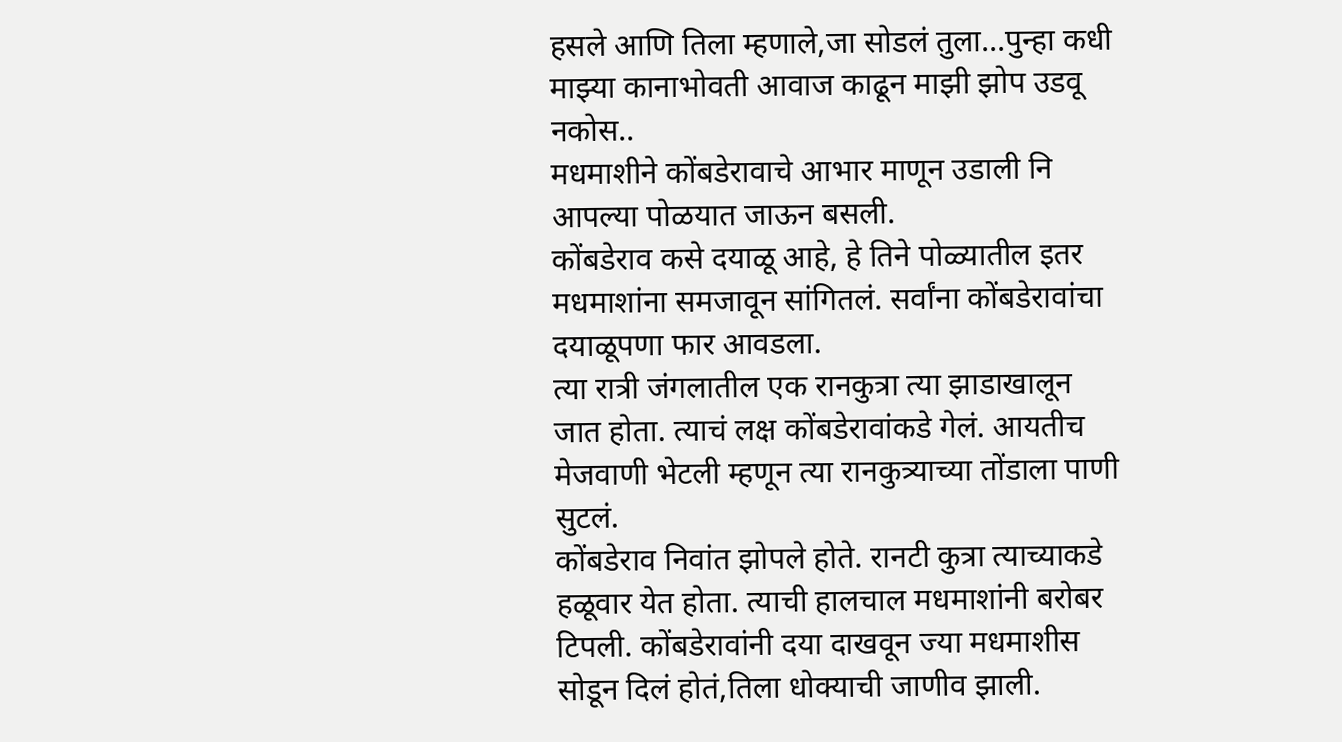हसले आणि तिला म्हणाले,जा सोडलं तुला...पुन्हा कधी माझ्या कानाभोवती आवाज काढून माझी झोप उडवू नकोस..
मधमाशीने कोंबडेरावाचे आभार माणून उडाली नि आपल्या पोळयात जाऊन बसली.
कोंबडेराव कसे दयाळू आहे, हे तिने पोळ्यातील इतर मधमाशांना समजावून सांगितलं. सर्वांना कोंबडेरावांचा दयाळूपणा फार आवडला.
त्या रात्री जंगलातील एक रानकुत्रा त्या झाडाखालून जात होता. त्याचं लक्ष कोंबडेरावांकडे गेलं. आयतीच मेजवाणी भेटली म्हणून त्या रानकुत्र्याच्या तोंडाला पाणी सुटलं.
कोंबडेराव निवांत झोपले होते. रानटी कुत्रा त्याच्याकडे हळूवार येत होता. त्याची हालचाल मधमाशांनी बरोबर टिपली. कोंबडेरावांनी दया दाखवून ज्या मधमाशीस सोडून दिलं होतं,तिला धोक्याची जाणीव झाली.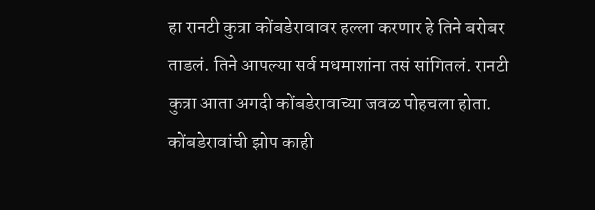हा रानटी कुत्रा कोंबडेरावावर हल्ला करणार हे तिने बरोबर ताडलं. तिने आपल्या सर्व मधमाशांना तसं सांगितलं. रानटी कुत्रा आता अगदी कोंबडेरावाच्या जवळ पोहचला होता. कोंबडेरावांची झोप काही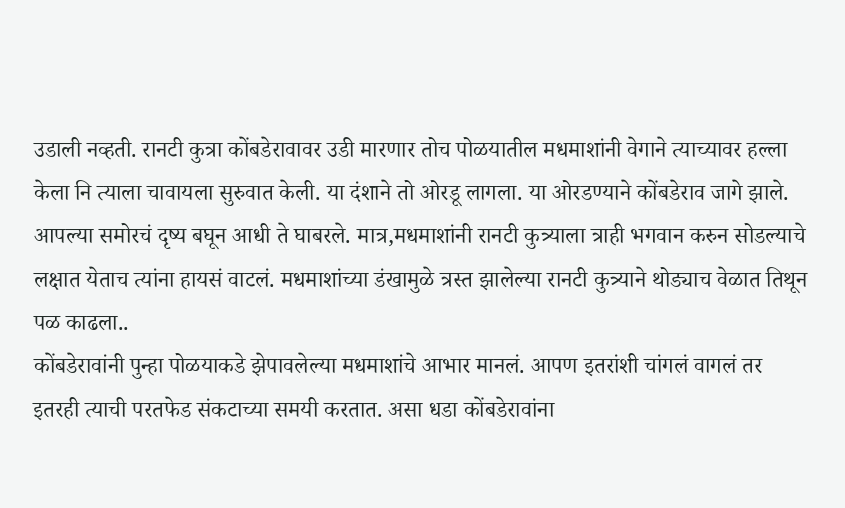उडाली नव्हती. रानटी कुत्रा कोंबडेरावावर उडी मारणार तोच पोळयातील मधमाशांनी वेगाने त्याच्यावर हल्ला केला नि त्याला चावायला सुरुवात केली. या दंशाने तो ओरडू लागला. या ओरडण्याने कोंबडेराव जागे झाले. आपल्या समोरचं दृष्य बघून आधी ते घाबरले. मात्र,मधमाशांनी रानटी कुत्र्याला त्राही भगवान करुन सोडल्याचे लक्षात येताच त्यांना हायसं वाटलं. मधमाशांच्या डंखामुळे त्रस्त झालेल्या रानटी कुत्र्याने थोड्याच वेळात तिथून पळ काढला..
कोंबडेरावांनी पुन्हा पोळयाकडे झेपावलेल्या मधमाशांचे आभार मानलं. आपण इतरांशी चांगलं वागलं तर इतरही त्याची परतफेड संकटाच्या समयी करतात. असा धडा कोंबडेरावांना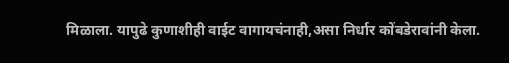मिळाला. यापुढे कुणाशीही वाईट वागायचंनाही,असा निर्धार कोंबडेरावांनी केला.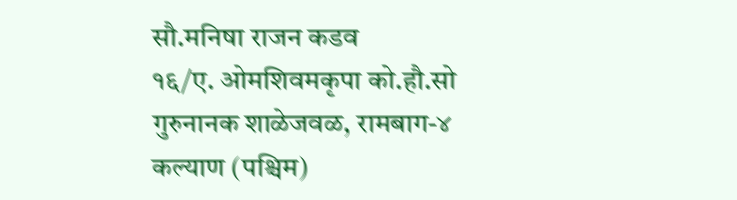सौ.मनिषा राजन कडव
१६/ए. ओमशिवमकृपा को.हौ.सो
गुरुनानक शाळेजवळ, रामबाग-४
कल्याण (पश्चिम)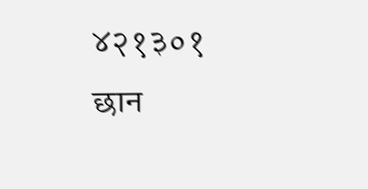४२१३०१
छान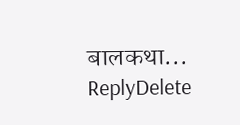बालकथा...
ReplyDelete